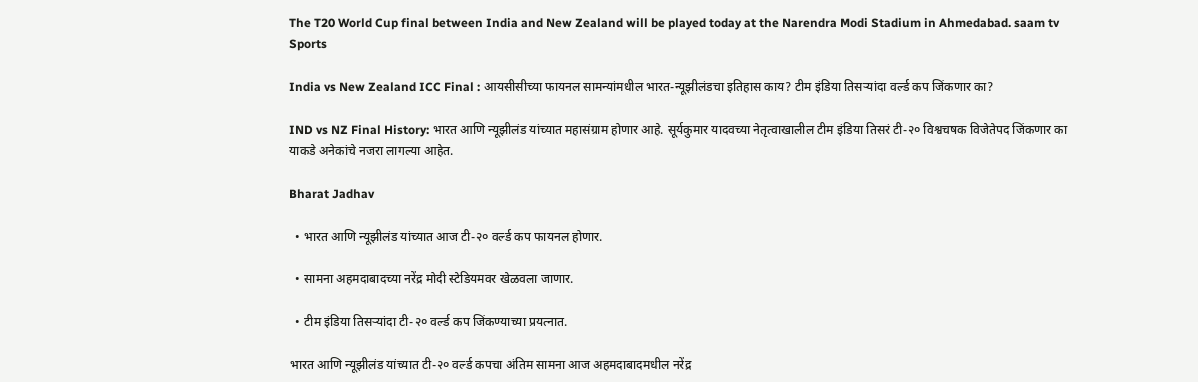The T20 World Cup final between India and New Zealand will be played today at the Narendra Modi Stadium in Ahmedabad. saam tv
Sports

India vs New Zealand ICC Final : आयसीसीच्या फायनल सामन्यांमधील भारत-न्यूझीलंडचा इतिहास काय? टीम इंडिया तिसऱ्यांदा वर्ल्ड कप जिंकणार का?

IND vs NZ Final History: भारत आणि न्यूझीलंड यांच्यात महासंग्राम होणार आहे. सूर्यकुमार यादवच्या नेतृत्वाखालील टीम इंडिया तिसरं टी-२० विश्वचषक विजेतेपद जिंकणार का याकडे अनेकांचे नजरा लागल्या आहेत.

Bharat Jadhav

  • भारत आणि न्यूझीलंड यांच्यात आज टी-२० वर्ल्ड कप फायनल होणार.

  • सामना अहमदाबादच्या नरेंद्र मोदी स्टेडियमवर खेळवला जाणार.

  • टीम इंडिया तिसऱ्यांदा टी-२० वर्ल्ड कप जिंकण्याच्या प्रयत्नात.

भारत आणि न्यूझीलंड यांच्यात टी-२० वर्ल्ड कपचा अंतिम सामना आज अहमदाबादमधील नरेंद्र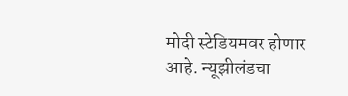मोदी स्टेडियमवर होणार आहे. न्यूझीलंडचा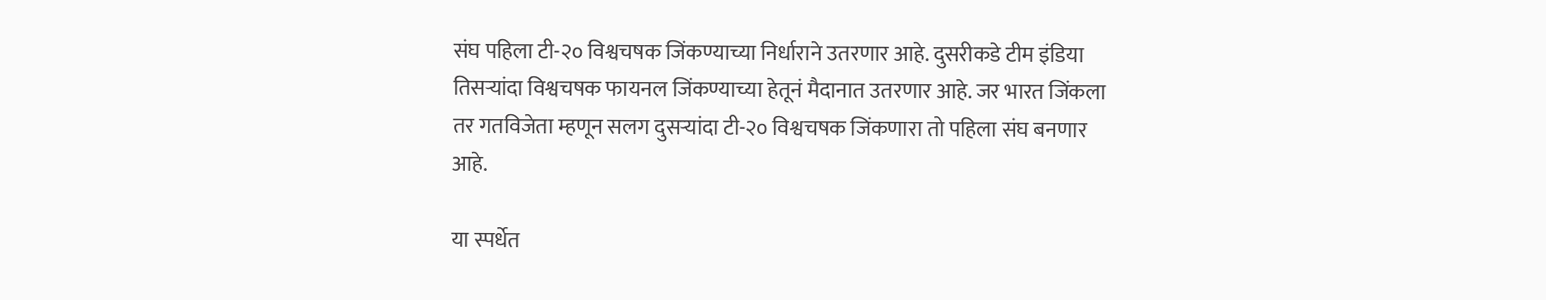संघ पहिला टी-२० विश्वचषक जिंकण्याच्या निर्धाराने उतरणार आहे. दुसरीकडे टीम इंडिया तिसऱ्यांदा विश्वचषक फायनल जिंकण्याच्या हेतूनं मैदानात उतरणार आहे. जर भारत जिंकला तर गतविजेता म्हणून सलग दुसऱ्यांदा टी-२० विश्वचषक जिंकणारा तो पहिला संघ बनणार आहे.

या स्पर्धेत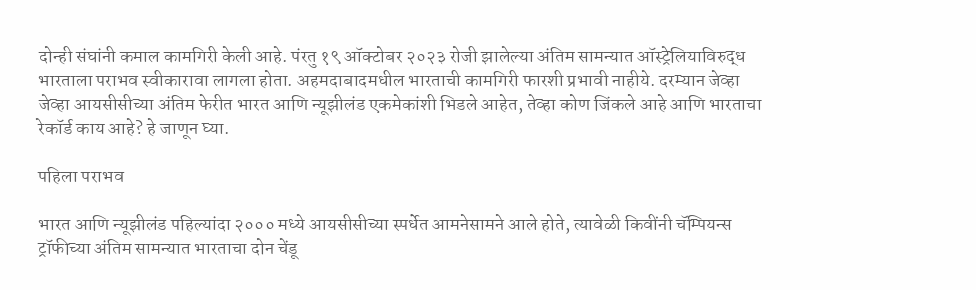दोन्ही संघांनी कमाल कामगिरी केली आहे. पंरतु १९ ऑक्टोबर २०२३ रोजी झालेल्या अंतिम सामन्यात ऑस्ट्रेलियाविरुद्ध भारताला पराभव स्वीकारावा लागला होता. अहमदाबादमधील भारताची कामगिरी फारशी प्रभावी नाहीये. दरम्यान जेव्हा जेव्हा आयसीसीच्या अंतिम फेरीत भारत आणि न्यूझीलंड एकमेकांशी भिडले आहेत, तेव्हा कोण जिंकले आहे आणि भारताचा रेकॉर्ड काय आहे? हे जाणून घ्या.

पहिला पराभव

भारत आणि न्यूझीलंड पहिल्यांदा २००० मध्ये आयसीसीच्या स्पर्धेत आमनेसामने आले होते, त्यावेळी किवींनी चॅम्पियन्स ट्रॉफीच्या अंतिम सामन्यात भारताचा दोन चेंडू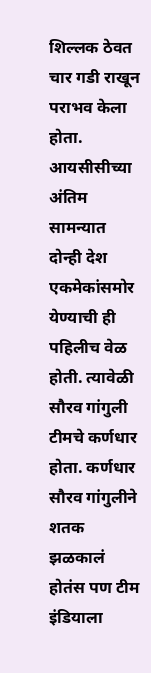शिल्लक ठेवत चार गडी राखून पराभव केला होता. आयसीसीच्या अंतिम सामन्यात दोन्ही देश एकमेकांसमोर येण्याची ही पहिलीच वेळ होती. त्यावेळी सौरव गांगुली टीमचे कर्णधार होता. कर्णधार सौरव गांगुलीने शतक झळकालं होतंस पण टीम इंडियाला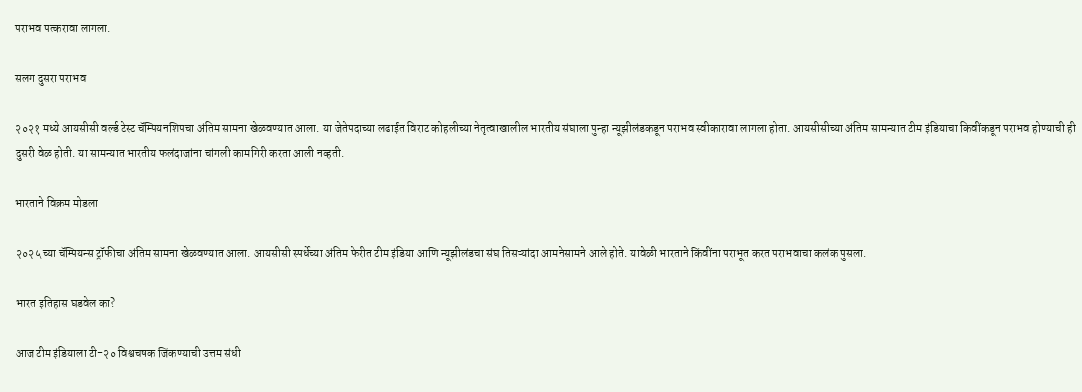पराभव पत्करावा लागला.

सलग दुसरा पराभव

२०२१ मध्ये आयसीसी वर्ल्ड टेस्ट चॅम्पियनशिपचा अंतिम सामना खेळवण्यात आला. या जेतेपदाच्या लढाईत विराट कोहलीच्या नेतृत्वाखालील भारतीय संघाला पुन्हा न्यूझीलंडकडून पराभव स्वीकारावा लागला होता. आयसीसीच्या अंतिम सामन्यात टीम इंडियाचा किवींकडून पराभव होण्याची ही दुसरी वेळ होती. या सामन्यात भारतीय फलंदाजांना चांगली कामगिरी करता आली नव्हती.

भारताने विक्रम मोडला

२०२५ च्या चॅम्पियन्स ट्रॉफीचा अंतिम सामना खेळवण्यात आला. आयसीसी स्पर्धेच्या अंतिम फेरीत टीम इंडिया आणि न्यूझीलंडचा संघ तिसऱ्यांदा आमनेसामने आले होते. यावेळी भारताने किंवींना पराभूत करत पराभवाचा कलंक पुसला.

भारत इतिहास घडवेल का?

आज टीम इंडियाला टी-२० विश्वचषक जिंकण्याची उत्तम संधी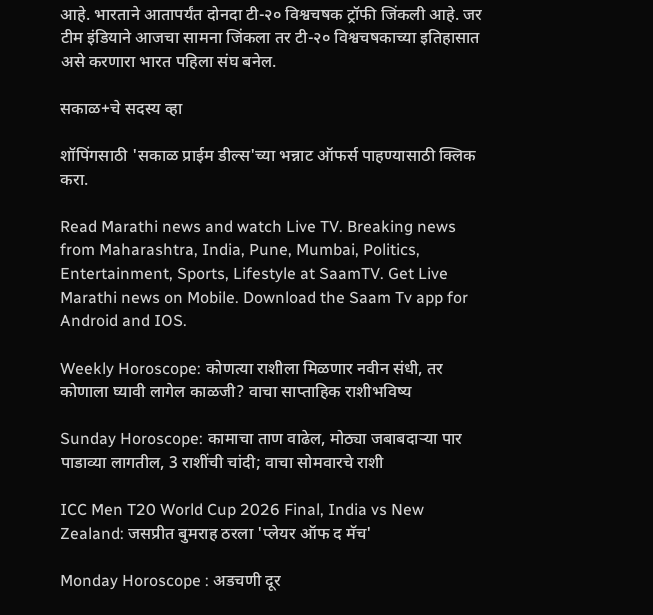आहे. भारताने आतापर्यंत दोनदा टी-२० विश्वचषक ट्रॉफी जिंकली आहे. जर टीम इंडियाने आजचा सामना जिंकला तर टी-२० विश्वचषकाच्या इतिहासात असे करणारा भारत पहिला संघ बनेल.

सकाळ+चे सदस्य व्हा

शॉपिंगसाठी 'सकाळ प्राईम डील्स'च्या भन्नाट ऑफर्स पाहण्यासाठी क्लिक करा.

Read Marathi news and watch Live TV. Breaking news from Maharashtra, India, Pune, Mumbai, Politics, Entertainment, Sports, Lifestyle at SaamTV. Get Live Marathi news on Mobile. Download the Saam Tv app for Android and IOS.

Weekly Horoscope: कोणत्या राशीला मिळणार नवीन संधी, तर कोणाला घ्यावी लागेल काळजी? वाचा साप्ताहिक राशीभविष्य

Sunday Horoscope: कामाचा ताण वाढेल, मोठ्या जबाबदाऱ्या पार पाडाव्या लागतील, 3 राशींची चांदी; वाचा सोमवारचे राशी

ICC Men T20 World Cup 2026 Final, India vs New Zealand: जसप्रीत बुमराह ठरला 'प्‍लेयर ऑफ द मॅच'

Monday Horoscope : अडचणी दूर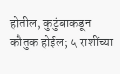होतील, कुटुंबाकडून कौतुक होईल; ५ राशींच्या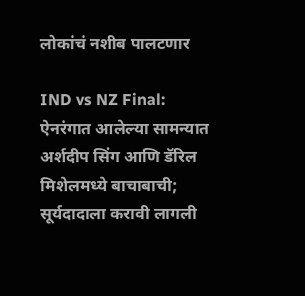लोकांचं नशीब पालटणार

IND vs NZ Final: ऐनरंगात आलेल्या सामन्यात अर्शदीप सिंग आणि डॅरिल मिशेलमध्ये बाचाबाची; सूर्यदादाला करावी लागली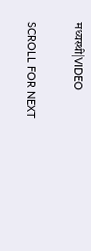मध्यस्थी|VIDEO

SCROLL FOR NEXT